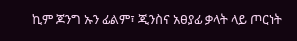ኪም ጆንግ ኡን ፊልም፣ ጂንስና አፀያፊ ቃላት ላይ ጦርነት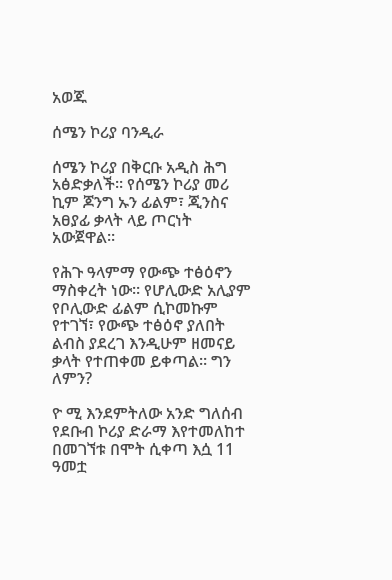አወጁ

ሰሜን ኮሪያ ባንዲራ

ሰሜን ኮሪያ በቅርቡ አዲስ ሕግ አፅድቃለች። የሰሜን ኮሪያ መሪ ኪም ጆንግ ኡን ፊልም፣ ጂንስና አፀያፊ ቃላት ላይ ጦርነት አውጀዋል።

የሕጉ ዓላምማ የውጭ ተፅዕኖን ማስቀረት ነው። የሆሊውድ አሊያም የቦሊውድ ፊልም ሲኮመኩም የተገኘ፣ የውጭ ተፅዕኖ ያለበት ልብስ ያደረገ እንዲሁም ዘመናይ ቃላት የተጠቀመ ይቀጣል። ግን ለምን?

ዮ ሚ እንደምትለው አንድ ግለሰብ የደቡብ ኮሪያ ድራማ እየተመለከተ በመገኘቱ በሞት ሲቀጣ እሷ 11 ዓመቷ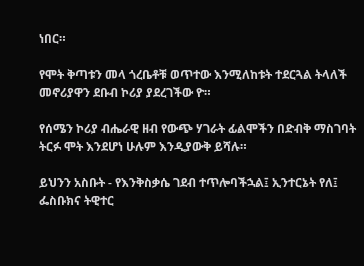ነበር።

የሞት ቅጣቱን መላ ጎረቤቶቹ ወጥተው እንሚለከቱት ተደርጓል ትላለች መኖሪያዋን ደቡብ ኮሪያ ያደረገችው ዮ።

የሰሜን ኮሪያ ብሔራዊ ዘብ የውጭ ሃገራት ፊልሞችን በድብቅ ማስገባት ትርፉ ሞት እንደሆነ ሁሉም እንዲያውቅ ይሻሉ።

ይህንን አስቡት - የእንቅስቃሴ ገደብ ተጥሎባችኋል፤ ኢንተርኔት የለ፤ ፌስቡክና ትዊተር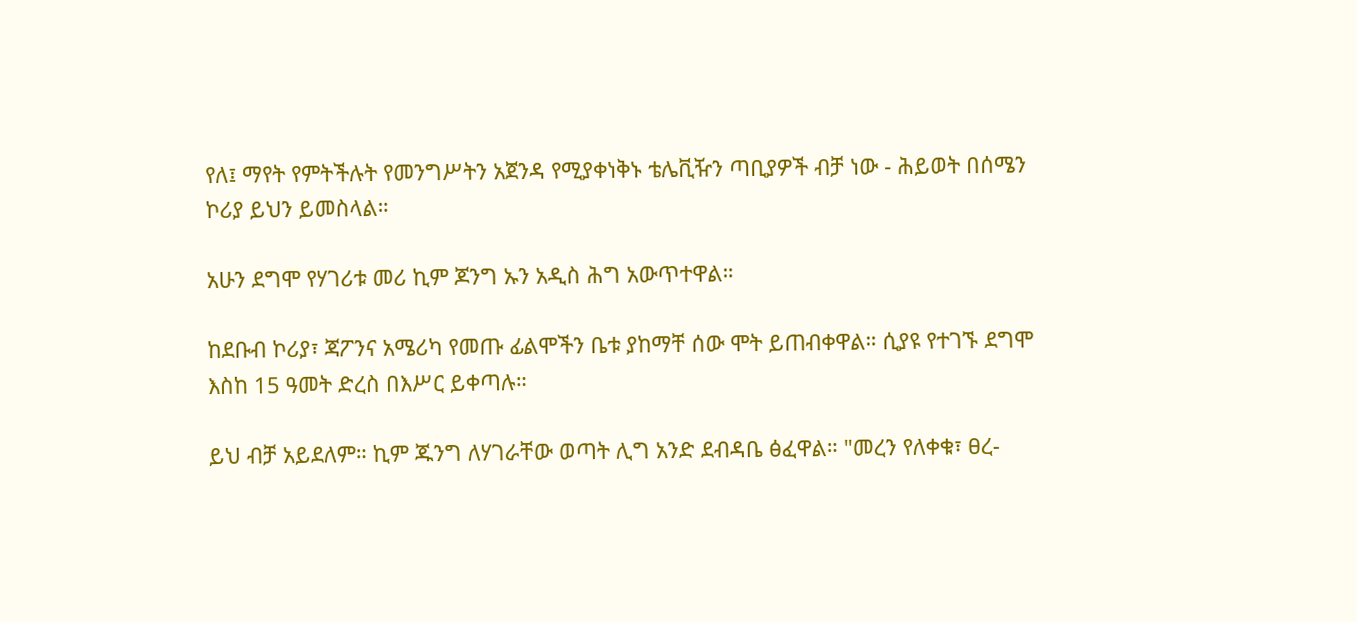የለ፤ ማየት የምትችሉት የመንግሥትን አጀንዳ የሚያቀነቅኑ ቴሌቪዥን ጣቢያዎች ብቻ ነው - ሕይወት በሰሜን ኮሪያ ይህን ይመስላል።

አሁን ደግሞ የሃገሪቱ መሪ ኪም ጆንግ ኡን አዲስ ሕግ አውጥተዋል።

ከደቡብ ኮሪያ፣ ጃፖንና አሜሪካ የመጡ ፊልሞችን ቤቱ ያከማቸ ሰው ሞት ይጠብቀዋል። ሲያዩ የተገኙ ደግሞ እስከ 15 ዓመት ድረስ በእሥር ይቀጣሉ።

ይህ ብቻ አይደለም። ኪም ጁንግ ለሃገራቸው ወጣት ሊግ አንድ ደብዳቤ ፅፈዋል። "መረን የለቀቁ፣ ፀረ-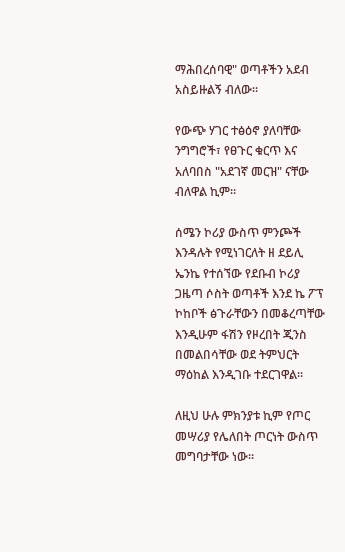ማሕበረሰባዊ" ወጣቶችን አደብ አስይዙልኝ ብለው።

የውጭ ሃገር ተፅዕኖ ያለባቸው ንግግሮች፣ የፀጉር ቁርጥ እና አለባበስ "አደገኛ መርዝ" ናቸው ብለዋል ኪም።

ሰሜን ኮሪያ ውስጥ ምንጮች እንዳሉት የሚነገርለት ዘ ደይሊ ኤንኬ የተሰኘው የደቡብ ኮሪያ ጋዜጣ ሶስት ወጣቶች እንደ ኬ ፖፕ ኮከቦች ፅጉራቸውን በመቆረጣቸው እንዲሁም ፋሽን የዞረበት ጂንስ በመልበሳቸው ወደ ትምህርት ማዕከል እንዲገቡ ተደርገዋል።

ለዚህ ሁሉ ምክንያቱ ኪም የጦር መሣሪያ የሌለበት ጦርነት ውስጥ መግባታቸው ነው።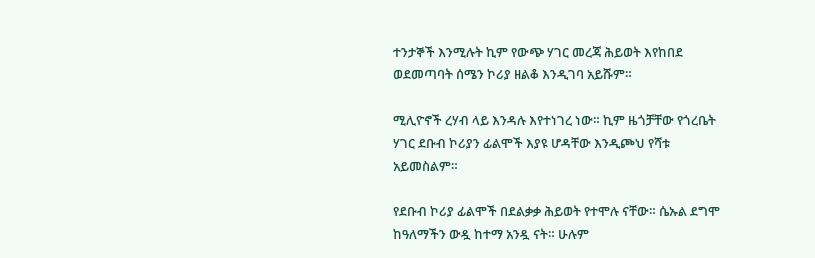ተንታኞች እንሚሉት ኪም የውጭ ሃገር መረጃ ሕይወት እየከበደ ወደመጣባት ሰሜን ኮሪያ ዘልቆ እንዲገባ አይሹም።

ሚሊዮኖች ረሃብ ላይ እንዳሉ እየተነገረ ነው። ኪም ዜጎቻቸው የጎረቤት ሃገር ደቡብ ኮሪያን ፊልሞች እያዩ ሆዳቸው እንዲጮህ የሻቱ አይመስልም።

የደቡብ ኮሪያ ፊልሞች በደልቃቃ ሕይወት የተሞሉ ናቸው። ሴኡል ደግሞ ከዓለማችን ውዷ ከተማ አንዷ ናት። ሁሉም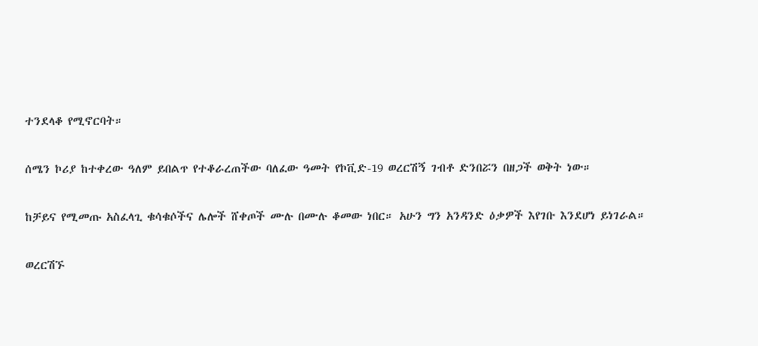ተንደላቆ የሚኖርባት።

ሰሜን ኮሪያ ከተቀረው ዓለም ይበልጥ የተቆራረጠችው ባለፈው ዓመት የኮቪድ-19 ወረርሽኝ ገብቶ ድንበሯን በዘጋች ወቅት ነው።

ከቻይና የሚመጡ አስፈላጊ ቁሳቁሶችና ሌሎች ሸቀጦች ሙሉ በሙሉ ቆመው ነበር። አሁን ግን አንዳንድ ዕቃዎች እየገቡ እንደሆነ ይነገራል።

ወረርሽኙ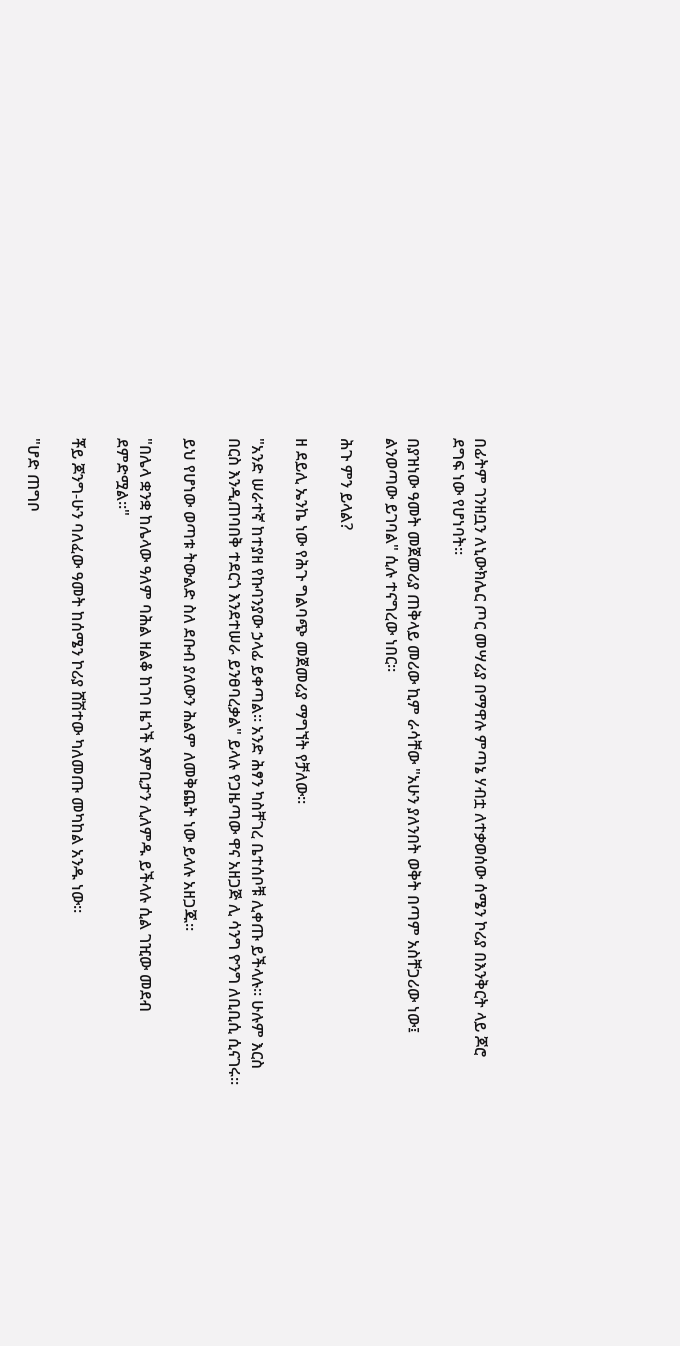በፊትም ገንዘቧን ለኒውክሌር ጦር መሣሪያ በማዋሉ ምጣኔ ሃብቷ ለተቃወሰው ሰሜን ኮሪያ በእንቅርት ላይ ጆሮ ደግፍ ነው የሆነባት።

በያዝነው ዓመት መጀመሪያ ጠቅላይ መሪው ኪም ራሳቸው "አሁን ያለንበት ወቅት በጣም አስቸጋሪው ነው፤ ልንወጣው ይገባል" ሲሉ ተናግረው ነበር።

ሕጉ ምን ይላል?

ዘ ደይሊ ኤንኬ ነው የሕጉ ግልባጭ መጀመሪያ ማግኘት የቻለው።

"አንድ ሠራተኛ ከተያዘ የኩባንያው ኃላፊ ይቀጣል። አንድ ሕፃን ካስቸገረ ቤተሰቦቹ ሊቀጡ ይችላሉ። ሁሉም እርስ በርስ እንዲጠባበቅ ተደርጎ እንደተሠራ ይንፀባረቃል" ይላሉ የጋዜጣው ዋና አዘጋጅ ሊ ሳንግ ዮንግ ለቢቢሲ ሲናገሩ።

ይህ የሆነው ወጣቱ ትውልድ ስለ ደቡብ ያለውን ሕልም ለመቅጨት ነው ይላሉ አዘጋጁ።

"በሌላ ቋንቋ ከሌላው ዓለም ባሕል ዘልቆ ከገባ ዜጎች እምቢታን ሊለምዱ ይችላሉ ሲል ገዢው መደብ ደምድሟል።"

ቾይ ጆንግ-ሁን ባለፈው ዓመት ከሰሜን ኮሪያ ሸሽተው ካለመጡ መካከል አንዱ ነው።

"ሆድ ጠግቦ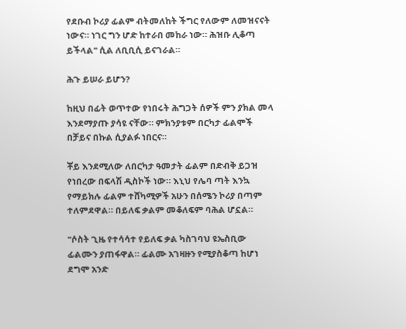የደቡብ ኮሪያ ፊልም ብትመለከት ችግር የለውም ለመዝናናት ነውና። ነገር ግን ሆድ ከተራበ መከራ ነው። ሕዝቡ ሊቆጣ ይችላል" ሲል ለቢቢሲ ይናገራል።

ሕጉ ይሠራ ይሆን?

ከዚህ በፊት ወጥተው የነበሩት ሕግጋት ሰዎች ምን ያክል መላ እንደማያጡ ያሳዩ ናቸው። ምክንያቱም በርካታ ፊልሞች በቻይና በኩል ሲያልፉ ነበርና።

ቾይ እንደሚለው ለበርካታ ዓመታት ፊልም በድብቅ ይጋዝ የነበረው በፍላሽ ዲስኮች ነው። እኒህ የሌባ ጣት እንኳ የማይክሉ ፊልም ተሸካሚዎች አሁን በሰሜን ኮሪያ በጣም ተለምደዋል። በይለፍ ቃልም መቆለፍም ባሕል ሆኗል።

"ሶስት ጊዜ የተሳሳተ የይለፍ ቃል ካስገባህ ዩኤስቢው ፊልሙን ያጠፋዋል። ፊልሙ አገዛዙን የሚያስቆጣ ከሆነ ደግሞ አንድ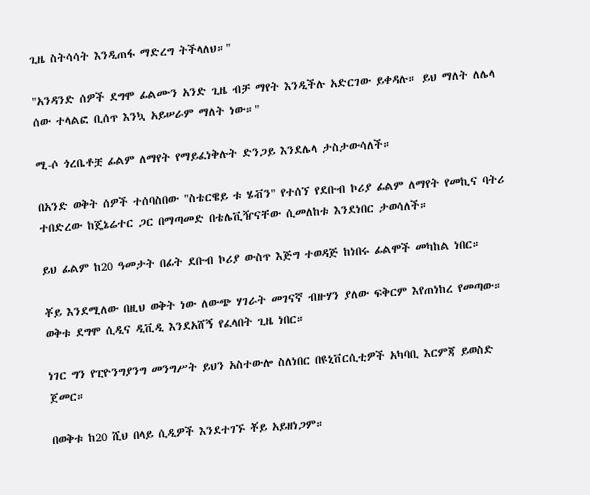ጊዜ ስትሳሳት እንዲጠፋ ማድረግ ትችላለህ።"

"አንዳንድ ሰዎች ደግሞ ፊልሙን አንድ ጊዜ ብቻ ማየት እንዲችሉ አድርገው ይቀዳሉ። ይህ ማለት ለሌላ ሰው ተላልፎ ቢሰጥ እንኳ አይሠራም ማለት ነው።"

ሚ-ሶ ጎረቤቶቿ ፊልም ለማየት የማይፈነቅሉት ድንጋይ እንደሌላ ታስታውሳለች።

በአንድ ወቅት ሰዎች ተሰባስበው "ስቴርዌይ ቱ ሄቭን" የተሰኘ የደቡብ ኮሪያ ፊልም ለማየት የመኪና ባትሪ ተበድረው ከጄኔሬተር ጋር በማጣመድ በቴሌቪዥናቸው ሲመለከቱ እንደነበር ታወሳለች።

ይህ ፊልም ከ20 ዓመታት በፊት ደቡብ ኮሪያ ውስጥ እጅግ ተወዳጅ ከነበሩ ፊልሞች መካከል ነበር።

ቾይ እንደሚለው በዚህ ወቅት ነው ለውጭ ሃገራት መገናኛ ብዙሃን ያለው ፍቅርም እየጠነከረ የመጣው። ወቅቱ ደግሞ ሲዲና ዲቪዲ እንደአሸኝ የፈላበት ጊዜ ነበር።

ነገር ግን የፒዮንግያንግ መንግሥት ይህን አስተውሎ ስለነበር በዩኒቨርሲቲዎች አካባቢ እርምጃ ይወስድ ጀመር።

በወቅቱ ከ20 ሺህ በላይ ሲዲዎች እንደተገኙ ቾይ አይዘነጋም።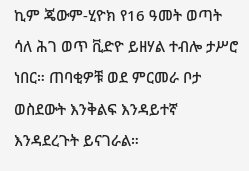ኪም ጄውም-ሂዮክ የ16 ዓመት ወጣት ሳለ ሕገ ወጥ ቪድዮ ይዘሃል ተብሎ ታሥሮ ነበር። ጠባቂዎቹ ወደ ምርመራ ቦታ ወስደውት እንቅልፍ እንዳይተኛ እንዳደረጉት ይናገራል።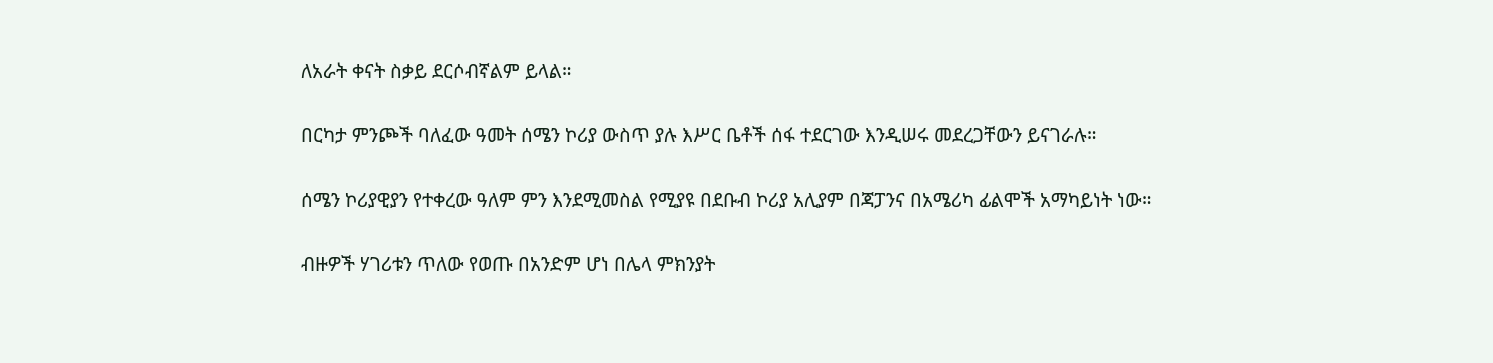ለአራት ቀናት ስቃይ ደርሶብኛልም ይላል።

በርካታ ምንጮች ባለፈው ዓመት ሰሜን ኮሪያ ውስጥ ያሉ እሥር ቤቶች ሰፋ ተደርገው እንዲሠሩ መደረጋቸውን ይናገራሉ።

ሰሜን ኮሪያዊያን የተቀረው ዓለም ምን እንደሚመስል የሚያዩ በደቡብ ኮሪያ አሊያም በጃፓንና በአሜሪካ ፊልሞች አማካይነት ነው።

ብዙዎች ሃገሪቱን ጥለው የወጡ በአንድም ሆነ በሌላ ምክንያት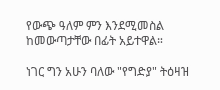የውጭ ዓለም ምን እንደሚመስል ከመውጣታቸው በፊት አይተዋል።

ነገር ግን አሁን ባለው "የግድያ" ትዕዛዝ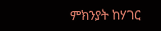ምክንያት ከሃገር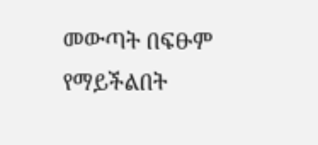መውጣት በፍፁም የማይችልበት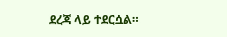ደረጃ ላይ ተደርሷል።